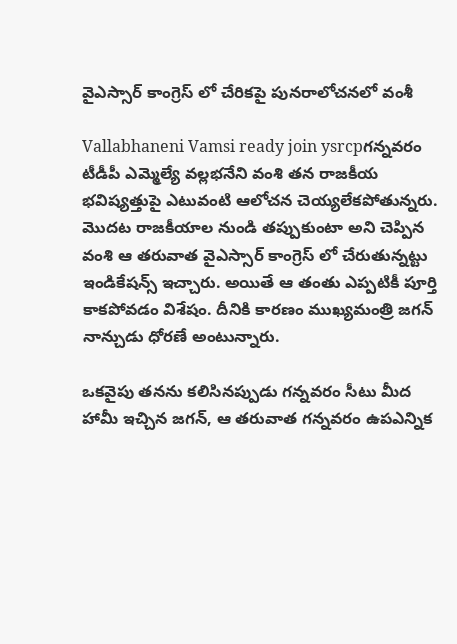వైఎస్సార్ కాంగ్రెస్ లో చేరికపై పునరాలోచనలో వంశీ

Vallabhaneni Vamsi ready join ysrcpగన్నవరం టీడీపీ ఎమ్మెల్యే వల్లభనేని వంశి తన రాజకీయ భవిష్యత్తుపై ఎటువంటి ఆలోచన చెయ్యలేకపోతున్నరు. మొదట రాజకీయాల నుండి తప్పుకుంటా అని చెప్పిన వంశి ఆ తరువాత వైఎస్సార్ కాంగ్రెస్ లో చేరుతున్నట్టు ఇండికేషన్స్ ఇచ్చారు. అయితే ఆ తంతు ఎప్పటికీ పూర్తి కాకపోవడం విశేషం. దీనికి కారణం ముఖ్యమంత్రి జగన్ నాన్చుడు ధోరణే అంటున్నారు.

ఒకవైపు తనను కలిసినప్పుడు గన్నవరం సీటు మీద హామీ ఇచ్చిన జగన్, ఆ తరువాత గన్నవరం ఉపఎన్నిక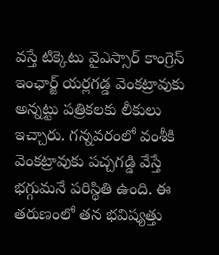వస్తే టిక్కెటు వైఎస్సార్ కాంగ్రెస్ ఇంఛార్జ్ యర్లగడ్డ వెంకట్రావుకు అన్నట్టు పత్రికలకు లీకులు ఇచ్చారు. గన్నవరంలో వంశీకి వెంకట్రావుకు పచ్చగడ్డి వేస్తే భగ్గుమనే పరిస్థితి ఉంది. ఈ తరుణంలో తన భవిష్యత్తు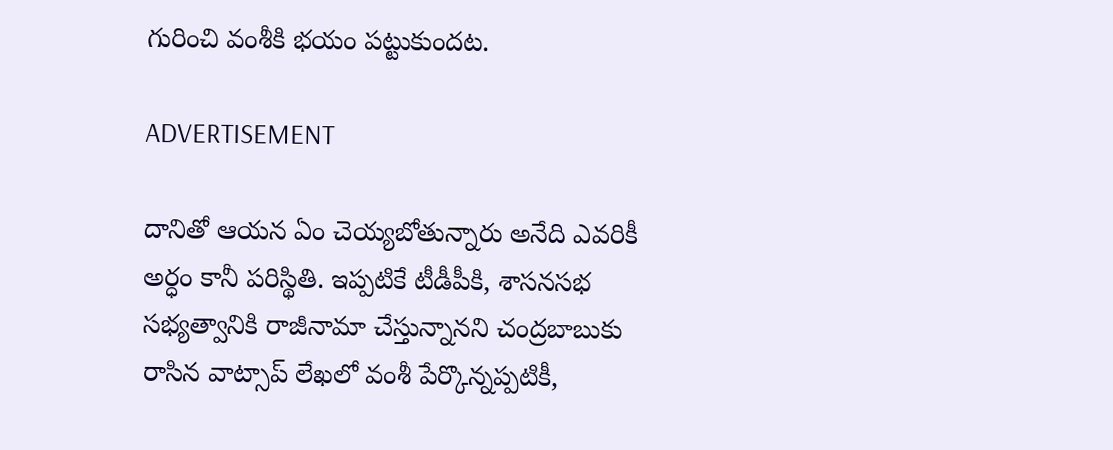గురించి వంశీకి భయం పట్టుకుందట.

ADVERTISEMENT

దానితో ఆయన ఏం చెయ్యబోతున్నారు అనేది ఎవరికీ అర్ధం కానీ పరిస్థితి. ఇప్పటికే టీడీపీకి, శాసనసభ సభ్యత్వానికి రాజీనామా చేస్తున్నానని చంద్రబాబుకు రాసిన వాట్సాప్ లేఖలో వంశీ పేర్కొన్నప్పటికీ,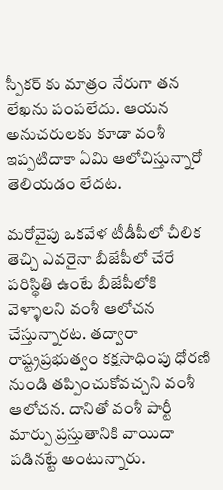స్పీకర్ కు మాత్రం నేరుగా తన లేఖను పంపలేదు. ఆయన అనుచరులకు కూడా వంశీ ఇప్పటిదాకా ఏమి ఆలోచిస్తున్నారో తెలియడం లేదట.

మరోవైపు ఒకవేళ టీడీపీలో చీలిక తెచ్చి ఎవరైనా బీజేపీలో చేరే పరిస్థితి ఉంటే బీజేపీలోకి వెళ్ళాలని వంశీ ఆలోచన చేస్తున్నారట. తద్వారా రాష్ట్రప్రభుత్వం కక్షసాధింపు ధోరణి నుండి తప్పించుకోవచ్చని వంశీ ఆలోచన. దానితో వంశీ పార్టీ మార్పు ప్రస్తుతానికి వాయిదా పడినట్టే అంటున్నారు.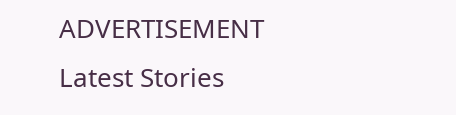ADVERTISEMENT
Latest Stories